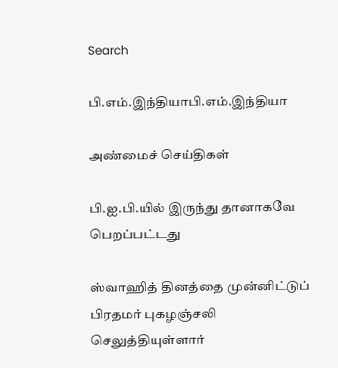Search

பி.எம்.இந்தியாபி.எம்.இந்தியா

அண்மைச் செய்திகள்

பி.ஐ.பி.யில் இருந்து தானாகவே பெறப்பட்டது

ஸ்வாஹித் தினத்தை முன்னிட்டுப் பிரதமர் புகழஞ்சலி செலுத்தியுள்ளார்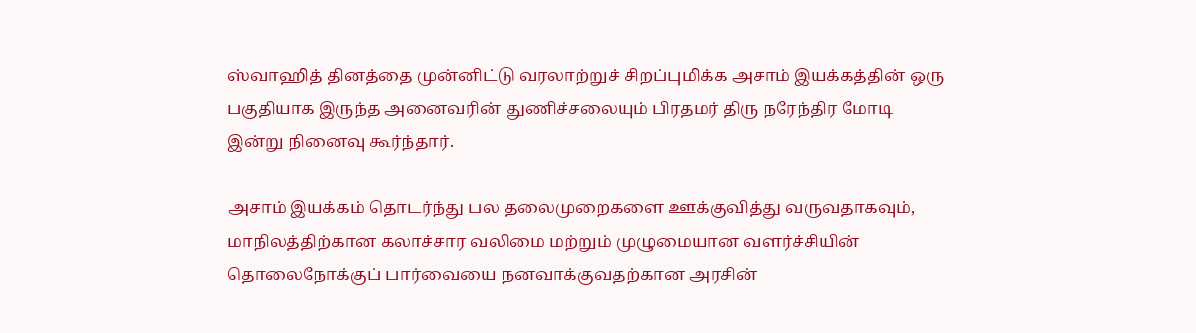ஸ்வாஹித் தினத்தை முன்னிட்டு வரலாற்றுச் சிறப்புமிக்க அசாம் இயக்கத்தின் ஒரு பகுதியாக இருந்த அனைவரின் துணிச்சலையும் பிரதமர் திரு நரேந்திர மோடி  இன்று நினைவு கூர்ந்தார்.

அசாம் இயக்கம் தொடர்ந்து பல தலைமுறைகளை ஊக்குவித்து வருவதாகவும், மாநிலத்திற்கான கலாச்சார வலிமை மற்றும் முழுமையான வளர்ச்சியின் தொலைநோக்குப் பார்வையை நனவாக்குவதற்கான அரசின்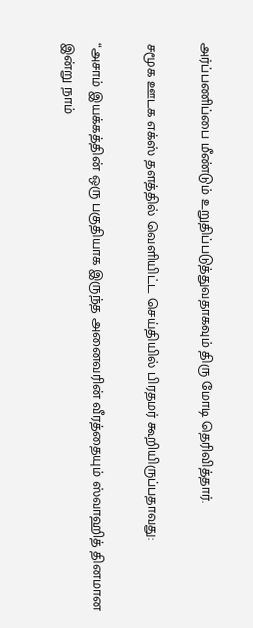அர்ப்பணிப்பை மீண்டும் உறுதிப்படுத்துவதாகவும் திரு மோடி தெரிவித்தார்.

சமூக ஊடக எக்ஸ் தளத்தில் வெளியிட்ட செய்தியில் பிரதமர் கூறியிருப்பதாவது:

“அசாம் இயக்கத்தின் ஒரு பகுதியாக இருந்த அனைவரின் வீரத்தையும் ஸ்வாஹித் தினமான இன்று நாம்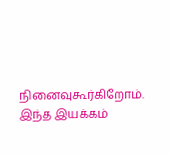நினைவுகூர்கிறோம். இந்த இயக்கம்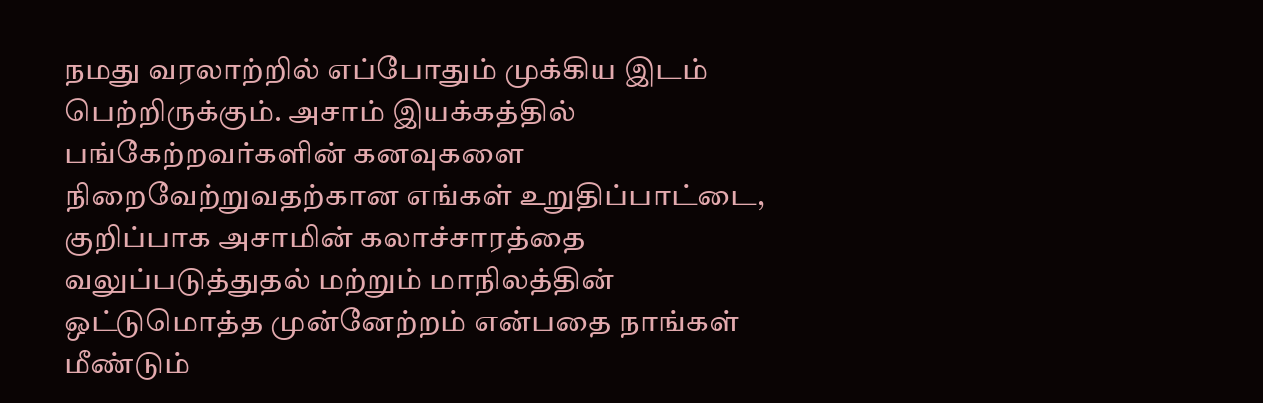நமது வரலாற்றில் எப்போதும் முக்கிய இடம் பெற்றிருக்கும். அசாம் இயக்கத்தில் பங்கேற்றவர்களின் கனவுகளை நிறைவேற்றுவதற்கான எங்கள் உறுதிப்பாட்டை, குறிப்பாக அசாமின் கலாச்சாரத்தை வலுப்படுத்துதல் மற்றும் மாநிலத்தின் ஒட்டுமொத்த முன்னேற்றம் என்பதை நாங்கள் மீண்டும்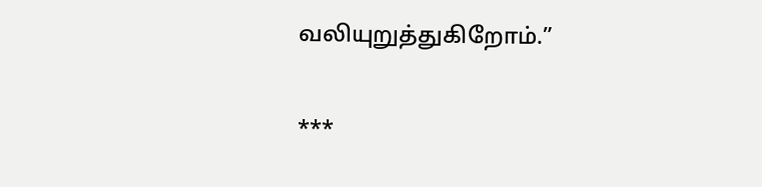வலியுறுத்துகிறோம்.”

***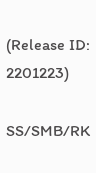(Release ID: 2201223)

SS/SMB/RK